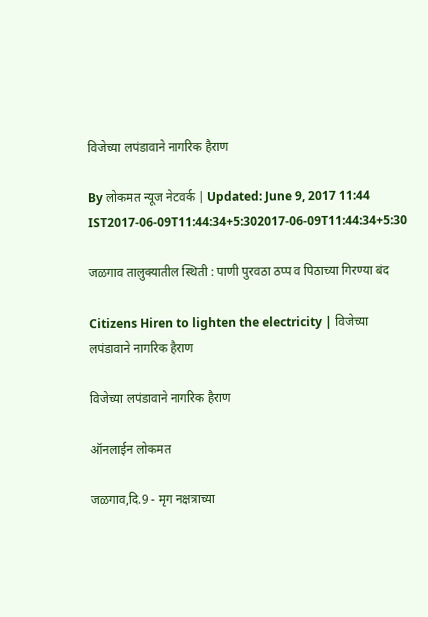विजेच्या लपंडावाने नागरिक हैराण

By लोकमत न्यूज नेटवर्क | Updated: June 9, 2017 11:44 IST2017-06-09T11:44:34+5:302017-06-09T11:44:34+5:30

जळगाव तालुक्यातील स्थिती : पाणी पुरवठा ठप्प व पिठाच्या गिरण्या बंद

Citizens Hiren to lighten the electricity | विजेच्या लपंडावाने नागरिक हैराण

विजेच्या लपंडावाने नागरिक हैराण

ऑनलाईन लोकमत

जळगाव,दि.9 - मृग नक्षत्राच्या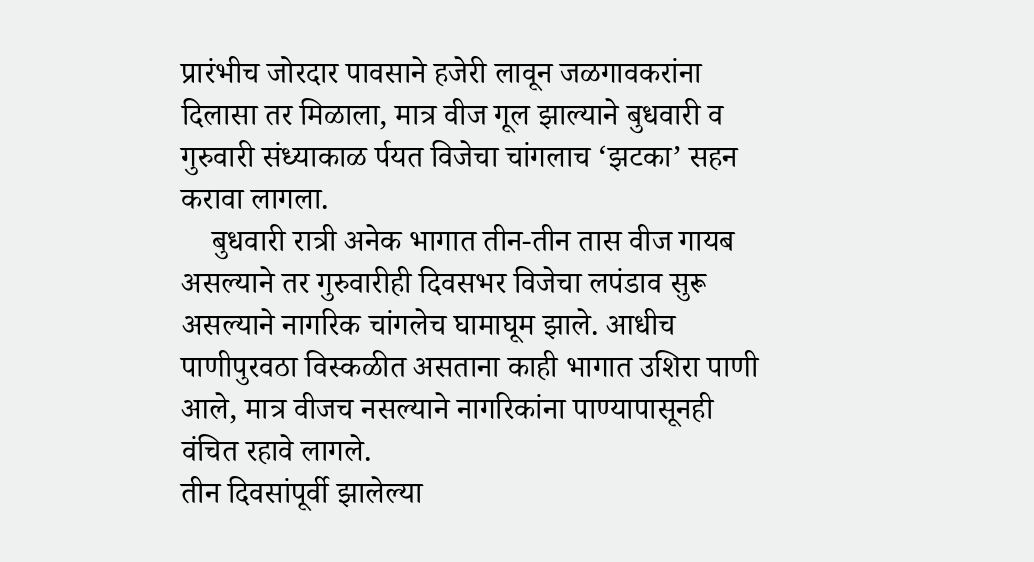प्रारंभीच जोरदार पावसाने हजेरी लावून जळगावकरांना दिलासा तर मिळाला, मात्र वीज गूल झाल्याने बुधवारी व गुरुवारी संध्याकाळ र्पयत विजेचा चांगलाच ‘झटका’ सहन करावा लागला.
    बुधवारी रात्री अनेक भागात तीन-तीन तास वीज गायब असल्याने तर गुरुवारीही दिवसभर विजेचा लपंडाव सुरू असल्याने नागरिक चांगलेच घामाघूम झाले. आधीच पाणीपुरवठा विस्कळीत असताना काही भागात उशिरा पाणी आले, मात्र वीजच नसल्याने नागरिकांना पाण्यापासूनही वंचित रहावे लागले.
तीन दिवसांपूर्वी झालेल्या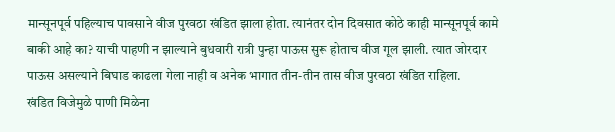मान्सूनपूर्व पहिल्याच पावसाने वीज पुरवठा खंडित झाला होता. त्यानंतर दोन दिवसात कोठे काही मान्सूनपूर्व कामे बाकी आहे का? याची पाहणी न झाल्याने बुधवारी रात्री पुन्हा पाऊस सुरू होताच वीज गूल झाली. त्यात जोरदार पाऊस असल्याने बिघाड काढला गेला नाही व अनेक भागात तीन-तीन तास वीज पुरवठा खंडित राहिला.
खंडित विजेमुळे पाणी मिळेना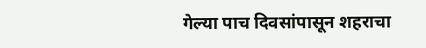गेल्या पाच दिवसांपासून शहराचा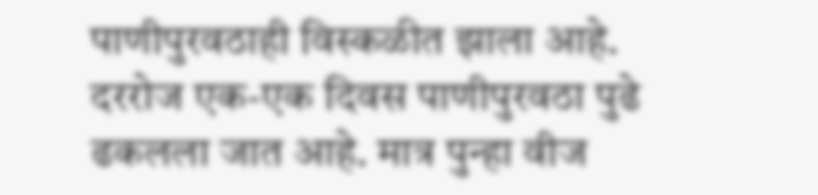पाणीपुरवठाही विस्कळीत झाला आहे. दररोज एक-एक दिवस पाणीपुरवठा पुढे ढकलला जात आहे. मात्र पुन्हा वीज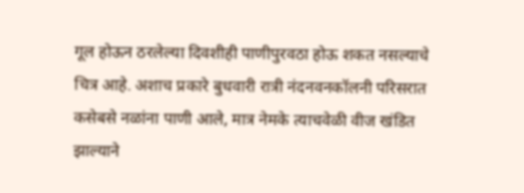गूल होऊन ठरलेल्या दिवशीही पाणीपुरवठा होऊ शकत नसल्याचे चित्र आहे. अशाच प्रकारे बुधवारी रात्री नंदनवनकॉलनी परिसरात कसेबसे नळांना पाणी आले, मात्र नेमके त्याचवेळी वीज खंडित झाल्याने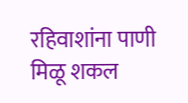रहिवाशांना पाणी मिळू शकल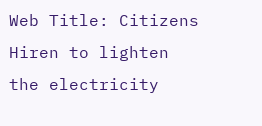Web Title: Citizens Hiren to lighten the electricity